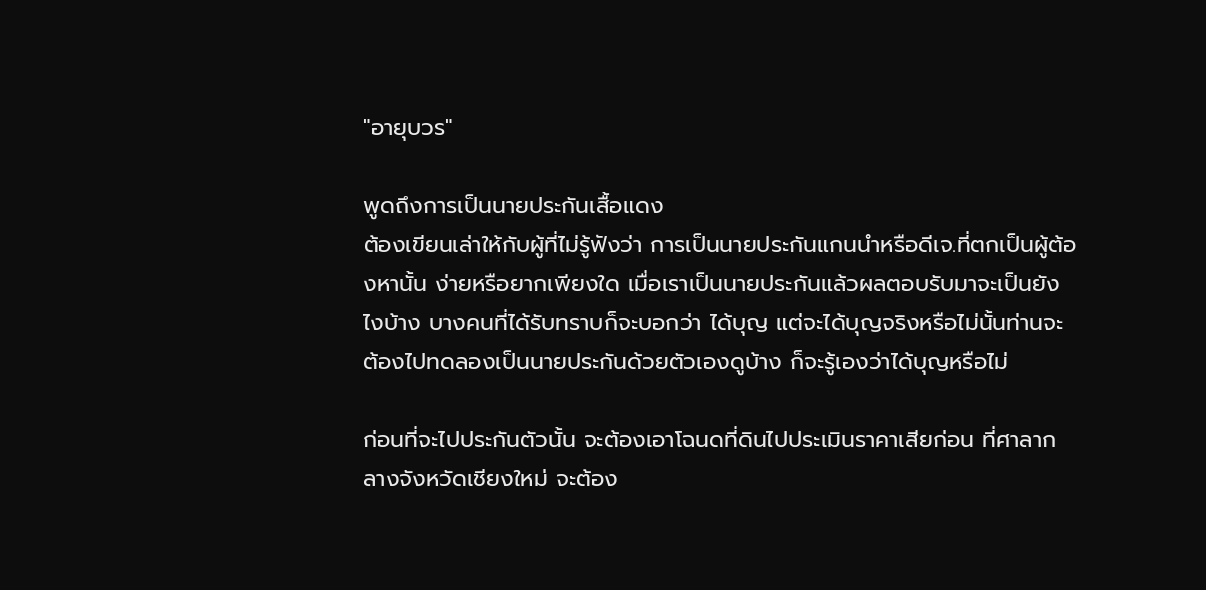"อายุบวร"

พูดถึงการเป็นนายประกันเสื้อแดง
ต้องเขียนเล่าให้กับผู้ที่ไม่รู้ฟังว่า การเป็นนายประกันแกนนำหรือดีเจ.ที่ตกเป็นผู้ต้องหานั้น ง่ายหรือยากเพียงใด เมื่อเราเป็นนายประกันแล้วผลตอบรับมาจะเป็นยังไงบ้าง บางคนที่ได้รับทราบก็จะบอกว่า ได้บุญ แต่จะได้บุญจริงหรือไม่นั้นท่านจะต้องไปทดลองเป็นนายประกันด้วยตัวเองดูบ้าง ก็จะรู้เองว่าได้บุญหรือไม่

ก่อนที่จะไปประกันตัวนั้น จะต้องเอาโฉนดที่ดินไปประเมินราคาเสียก่อน ที่ศาลากลางจังหวัดเชียงใหม่ จะต้อง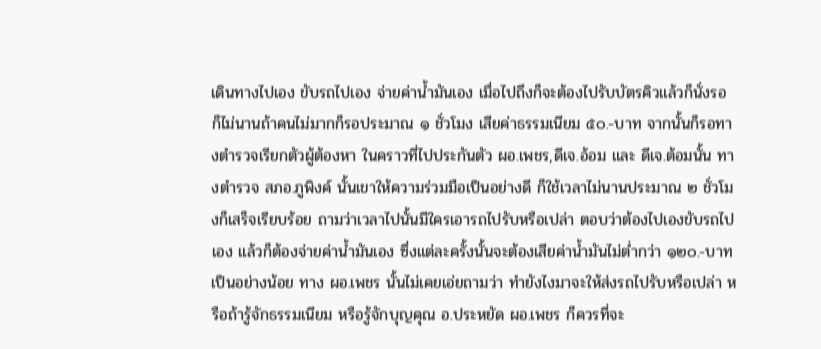เดินทางไปเอง ขับรถไปเอง จ่ายค่าน้ำมันเอง เมื่อไปถึงก็จะต้องไปรับบัตรคิวแล้วก็นั่งรอ ก็ไม่นานถ้าคนไม่มากก็รอประมาณ ๑ ชั่วโมง เสียค่าธรรมเนียม ๕๐.-บาท จากนั้นก็รอทางตำรวจเรียกตัวผู้ต้องหา ในคราวที่ไปประกันตัว ผอ.เพชร,ดีเจ.อ้อม และ ดีเจ.ต้อมนั้น ทางตำรวจ สภอ.ภูพิงค์ นั้นเขาให้ความร่วมมือเป็นอย่างดี ก็ใช้เวลาไม่นานประมาณ ๒ ชั่วโมงก็เสร็จเรียบร้อย ถามว่าเวลาไปนั้นมีใครเอารถไปรับหรือเปล่า ตอบว่าต้องไปเองขับรถไปเอง แล้วก็ต้องจ่ายค่าน้ำมันเอง ซึ่งแต่ละครั้งนั้นจะต้องเสียค่าน้ำมันไม่ต่ำกว่า ๑๒๐.-บาทเป็นอย่างน้อย ทาง ผอ.เพชร นั้นไม่เคยเอ่ยถามว่า ทำยังไงมาจะให้ส่งรถไปรับหรือเปล่า หรือถ้ารู้จักธรรมเนียม หรือรู้จักบุญคุณ อ.ประหยัด ผอ.เพชร ก็ควรที่จะ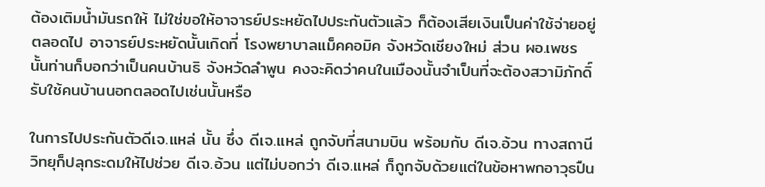ต้องเติมน้ำมันรถให้ ไม่ใช่ขอให้อาจารย์ประหยัดไปประกันตัวแล้ว ก็ต้องเสียเงินเป็นค่าใช้จ่ายอยู่ตลอดไป อาจารย์ประหยัดนั้นเกิดที่ โรงพยาบาลแม็คคอมิค จังหวัดเชียงใหม่ ส่วน ผอ.เพชร นั้นท่านก็บอกว่าเป็นคนบ้านธิ จังหวัดลำพูน คงจะคิดว่าคนในเมืองนั้นจำเป็นที่จะต้องสวามิภักดิ์รับใช้คนบ้านนอกตลอดไปเช่นนั้นหรือ

ในการไปประกันตัวดีเจ.แหล่ นั้น ซึ่ง ดีเจ.แหล่ ถูกจับที่สนามบิน พร้อมกับ ดีเจ.อ้วน ทางสถานีวิทยุก็ปลุกระดมให้ไปช่วย ดีเจ.อ้วน แต่ไม่บอกว่า ดีเจ.แหล่ ก็ถูกจับด้วยแต่ในข้อหาพกอาวุธปืน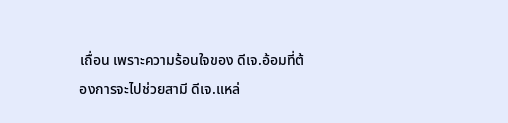เถื่อน เพราะความร้อนใจของ ดีเจ.อ้อมที่ต้องการจะไปช่วยสามี ดีเจ.แหล่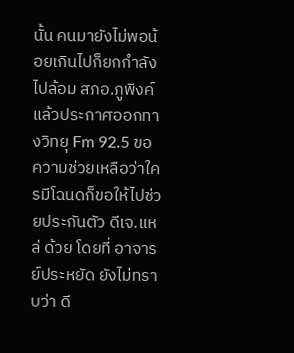นั้น คนมายังไม่พอน้อยเกินไปก็ยกกำลังไปล้อม สภอ.ภูพิงค์ แล้วประกาศออกทางวิทยุ Fm 92.5 ขอความช่วยเหลือว่าใครมีโฉนดก็ขอให้ไปช่วยประกันตัว ดีเจ.แหล่ ด้วย โดยที่ อาจารย์ประหยัด ยังไม่ทราบว่า ดี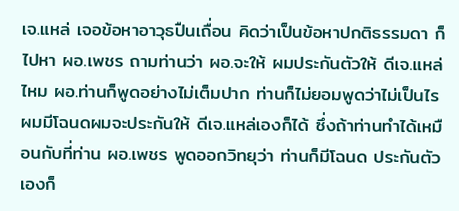เจ.แหล่ เจอข้อหาอาวุธปืนเถื่อน คิดว่าเป็นข้อหาปกติธรรมดา ก็ไปหา ผอ.เพชร ถามท่านว่า ผอ.จะให้ ผมประกันตัวให้ ดีเจ.แหล่ไหม ผอ.ท่านก็พูดอย่างไม่เต็มปาก ท่านก็ไม่ยอมพูดว่าไม่เป็นไร ผมมีโฉนดผมจะประกันให้ ดีเจ.แหล่เองก็ได้ ซึ่งถ้าท่านทำได้เหมือนกับที่ท่าน ผอ.เพชร พูดออกวิทยุว่า ท่านก็มีโฉนด ประกันตัวเองก็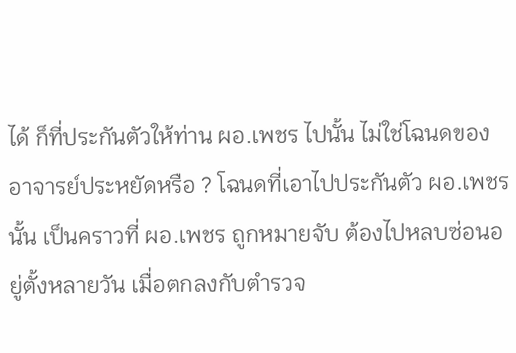ได้ ก็ที่ประกันตัวให้ท่าน ผอ.เพชร ไปนั้น ไม่ใช่โฉนดของ อาจารย์ประหยัดหรือ ? โฉนดที่เอาไปประกันตัว ผอ.เพชร นั้น เป็นคราวที่ ผอ.เพชร ถูกหมายจับ ต้องไปหลบซ่อนอยู่ตั้งหลายวัน เมื่อตกลงกับตำรวจ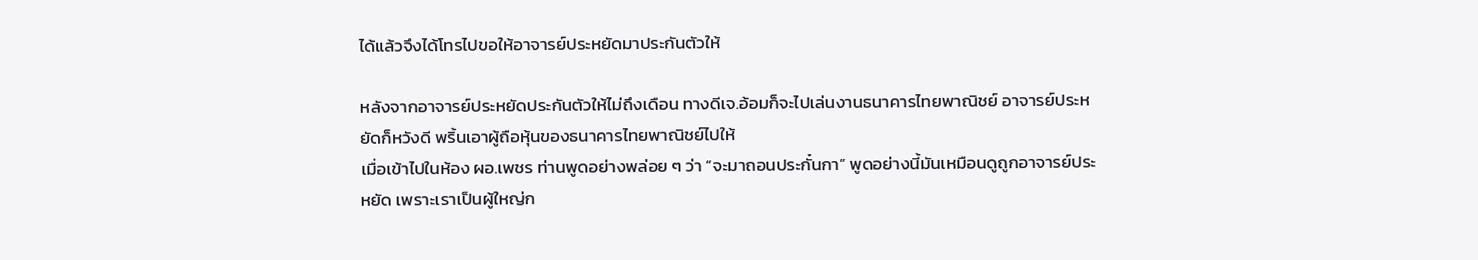ได้แล้วจึงได้โทรไปขอให้อาจารย์ประหยัดมาประกันตัวให้

หลังจากอาจารย์ประหยัดประกันตัวให้ไม่ถึงเดือน ทางดีเจ.อ้อมก็จะไปเล่นงานธนาคารไทยพาณิชย์ อาจารย์ประหยัดก็หวังดี พริ้นเอาผู้ถือหุ้นของธนาคารไทยพาณิชย์ไปให้
เมื่อเข้าไปในห้อง ผอ.เพชร ท่านพูดอย่างพล่อย ๆ ว่า “จะมาถอนประกั๋นกา” พูดอย่างนี้มันเหมือนดูถูกอาจารย์ประหยัด เพราะเราเป็นผู้ใหญ่ก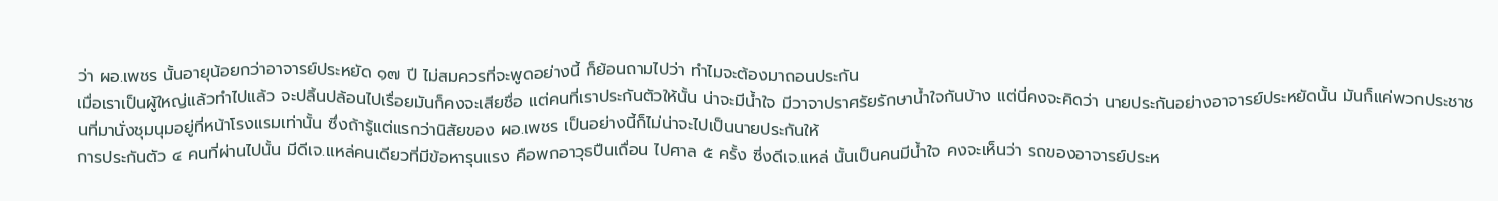ว่า ผอ.เพชร นั้นอายุน้อยกว่าอาจารย์ประหยัด ๑๗ ปี ไม่สมควรที่จะพูดอย่างนี้ ก็ย้อนถามไปว่า ทำไมจะต้องมาถอนประกัน
เมื่อเราเป็นผู้ใหญ่แล้วทำไปแล้ว จะปลิ้นปล้อนไปเรื่อยมันก็คงจะเสียชื่อ แต่คนที่เราประกันตัวให้นั้น น่าจะมีน้ำใจ มีวาจาปราศรัยรักษาน้ำใจกันบ้าง แต่นี่คงจะคิดว่า นายประกันอย่างอาจารย์ประหยัดนั้น มันก็แค่พวกประชาชนที่มานั่งชุมนุมอยู่ที่หน้าโรงแรมเท่านั้น ซึ่งถ้ารู้แต่แรกว่านิสัยของ ผอ.เพชร เป็นอย่างนี้ก็ไม่น่าจะไปเป็นนายประกันให้
การประกันตัว ๔ คนที่ผ่านไปนั้น มีดีเจ.แหล่คนเดียวที่มีข้อหารุนแรง คือพกอาวุธปืนเถื่อน ไปศาล ๕ ครั้ง ซี่งดีเจ.แหล่ นั้นเป็นคนมีน้ำใจ คงจะเห็นว่า รถของอาจารย์ประห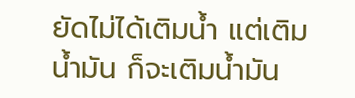ยัดไม่ได้เติมน้ำ แต่เติมน้ำมัน ก็จะเติมน้ำมัน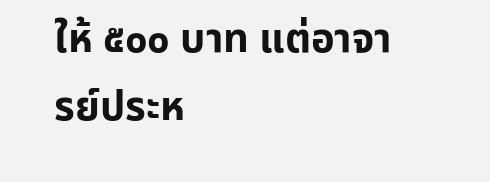ให้ ๕๐๐ บาท แต่อาจารย์ประห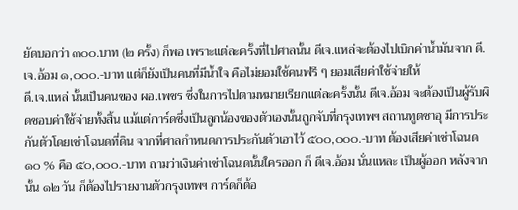ยัดบอกว่า ๓๐๐.บาท (๒ ครั้ง) ก็พอ เพราะแต่ละครั้งที่ไปศาลนั้น ดีเจ.แหล่จะต้องไปเบิกค่าน้ำมันจาก ดี.เจ.อ้อม ๑,๐๐๐.-บาท แต่ก็ยังเป็นคนที่มีน้ำใจ คือไม่ยอมใช้คนฟรี ๆ ยอมเสียค่าใช้จ่ายให้
ดี.เจ.แหล่ นั้นเป็นคนของ ผอ.เพชร ซึ่งในการไปตามหมายเรียกแต่ละครั้งนั้น ดีเจ.อ้อม จะต้องเป็นผู้รับผิดชอบค่าใช้จ่ายทั้งสิ้น แม้แต่การ์ดซึ่งเป็นลูกน้องของตัวเองนั้นถูกจับที่กรุงเทพฯ สถานทูตซาอุ มีการประกันตัวโดยเช่าโฉนดที่ดิน จากที่ศาลกำหนดการประกันตัวเอาไว้ ๕๐๐,๐๐๐.-บาท ต้องเสียค่าเช่าโฉนด ๑๐ % คือ ๕๐,๐๐๐.-บาท ถามว่าเงินค่าเช่าโฉนดนั้นใครออก ก็ ดีเจ.อ้อม นั่นแหละ เป็นผู้ออก หลังจากนั้น ๑๒ วัน ก็ต้องไปรายงานตัวกรุงเทพฯ การ์ดก็ต้อ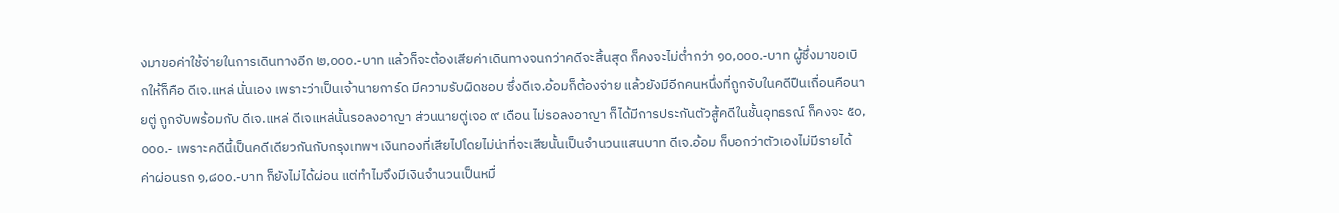งมาขอค่าใช้จ่ายในการเดินทางอีก ๒,๐๐๐.-บาท แล้วก็จะต้องเสียค่าเดินทางจนกว่าคดีจะสิ้นสุด ก็คงจะไม่ต่ำกว่า ๑๐,๐๐๐.-บาท ผู้ซึ่งมาขอเบิกให้ก็คือ ดีเจ.แหล่ นั่นเอง เพราะว่าเป็นเจ้านายการ์ด มีความรับผิดชอบ ซึ่งดีเจ.อ้อมก็ต้องจ่าย แล้วยังมีอีกคนหนึ่งที่ถูกจับในคดีปืนเถื่อนคือนายตู่ ถูกจับพร้อมกับ ดีเจ.แหล่ ดีเจแหล่นั้นรอลงอาญา ส่วนนายตู่เจอ ๙ เดือน ไม่รอลงอาญา ก็ได้มีการประกันตัวสู้คดีในชั้นอุทธรณ์ ก็คงจะ ๕๐,๐๐๐.- เพราะคดีนี้เป็นคดีเดียวกันกับกรุงเทพฯ เงินทองที่เสียไปโดยไม่น่าที่จะเสียนั้นเป็นจำนวนแสนบาท ดีเจ.อ้อม ก็บอกว่าตัวเองไม่มีรายได้ ค่าผ่อนรถ ๑,๘๐๐.-บาท ก็ยังไม่ได้ผ่อน แต่ทำไมจึงมีเงินจำนวนเป็นหมื่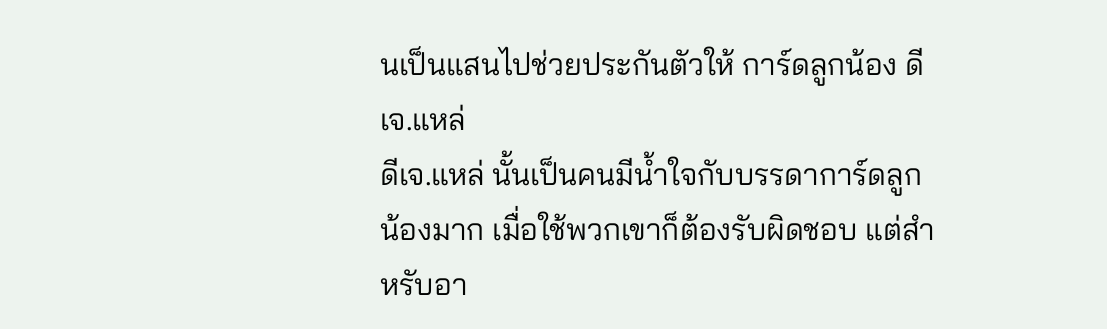นเป็นแสนไปช่วยประกันตัวให้ การ์ดลูกน้อง ดีเจ.แหล่
ดีเจ.แหล่ นั้นเป็นคนมีน้ำใจกับบรรดาการ์ดลูกน้องมาก เมื่อใช้พวกเขาก็ต้องรับผิดชอบ แต่สำหรับอา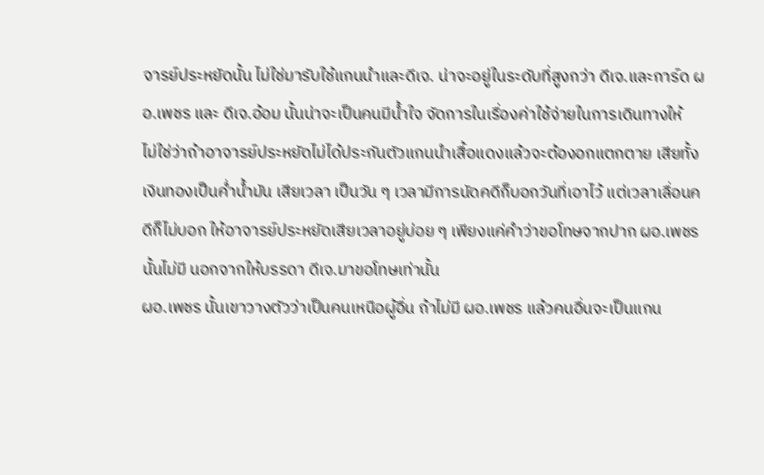จารย์ประหยัดนั้น ไม่ใช่มารับใช้แกนนำและดีเจ. น่าจะอยู่ในระดับที่สูงกว่า ดีเจ.และการ์ด ผอ.เพชร และ ดีเจ.อ้อม นั้นน่าจะเป็นคนมีน้ำใจ จัดการในเรื่องค่าใช้จ่ายในการเดินทางให้
ไม่ใช่ว่าถ้าอาจารย์ประหยัดไม่ได้ประกันตัวแกนนำเสื้อแดงแล้วจะต้องอกแตกตาย เสียทั้งเงินทองเป็นค่ำน้ำมัน เสียเวลา เป็นวัน ๆ เวลามีการนัดคดีก็บอกวันที่เอาไว้ แต่เวลาเลื่อนคดีก็ไม่บอก ให้อาจารย์ประหยัดเสียเวลาอยู่บ่อย ๆ เพียงแค่คำว่าขอโทษจากปาก ผอ.เพชร นั้นไม่มี นอกจากให้บรรดา ดีเจ.มาขอโทษเท่านั้น
ผอ.เพชร นั้นเขาวางตัวว่าเป็นคนเหนือผู้อื่น ถ้าไม่มี ผอ.เพชร แล้วคนอื่นจะเป็นแกน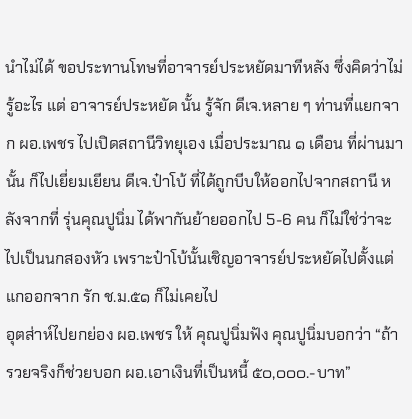นำไม่ได้ ขอประทานโทษที่อาจารย์ประหยัดมาทีหลัง ซึ่งคิดว่าไม่รู้อะไร แต่ อาจารย์ประหยัด นั้น รู้จัก ดีเจ.หลาย ๆ ท่านที่แยกจาก ผอ.เพชร ไปเปิดสถานีวิทยุเอง เมื่อประมาณ ๑ เดือน ที่ผ่านมานั้น ก็ไปเยี่ยมเยียน ดีเจ.ป๋าโบ้ ที่ได้ถูกบีบให้ออกไปจากสถานี หลังจากที่ รุ่นคุณปูนิ่ม ได้พากันย้ายออกไป 5-6 คน ก็ไม่ใช่ว่าจะไปเป็นนกสองหัว เพราะป๋าโบ้นั้นเชิญอาจารย์ประหยัดไปตั้งแต่แกออกจาก รัก ช.ม.๕๑ ก็ไม่เคยไป
อุตส่าห์ไปยกย่อง ผอ.เพชร ให้ คุณปูนิ่มฟัง คุณปูนิ่มบอกว่า “ถ้ารวยจริงก็ช่วยบอก ผอ.เอาเงินที่เป็นหนี้ ๕๐,๐๐๐.-บาท”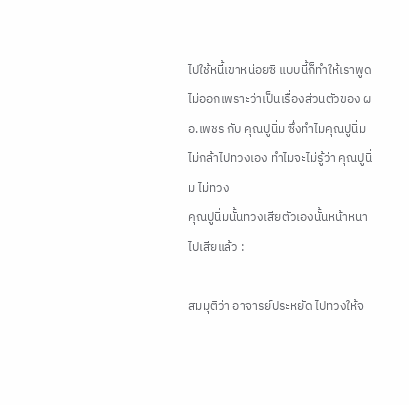ไปใช้หนี้เขาหน่อยซิ แบบนี้ก็ทำให้เราพูดไม่ออกเพราะว่าเป็นเรื่องส่วนตัวของ ผอ.เพชร กับ คุณปูนิ่ม ซึ่งทำไมคุณปูนิ่มไม่กล้าไปทวงเอง ทำไมจะไม่รู้ว่า คุณปูนิ่ม ไม่ทวง
คุณปูนิ่มนั้นทวงเสียตัวเองนั้นหน้าหนาไปเสียแล้ว :

สมมุติว่า อาจารย์ประหยัด ไปทวงให้จ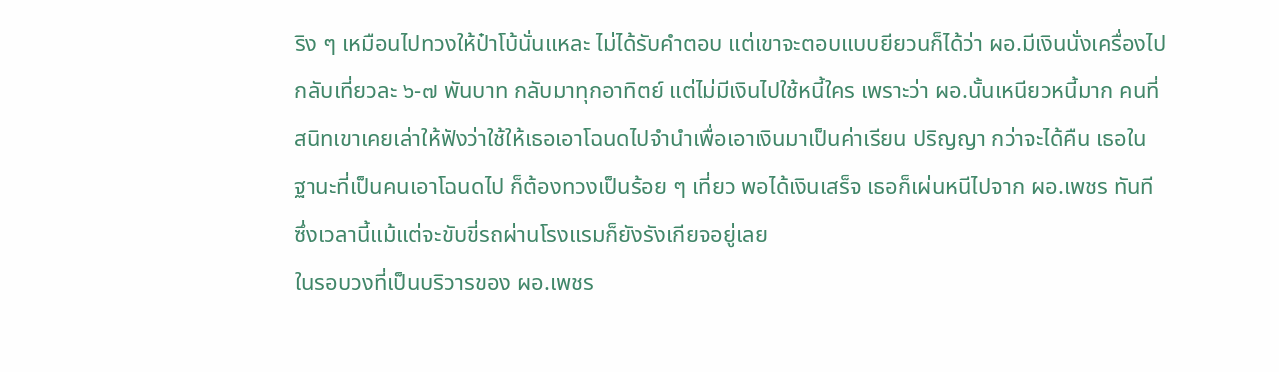ริง ๆ เหมือนไปทวงให้ป๋าโบ้นั่นแหละ ไม่ได้รับคำตอบ แต่เขาจะตอบแบบยียวนก็ได้ว่า ผอ.มีเงินนั่งเครื่องไปกลับเที่ยวละ ๖-๗ พันบาท กลับมาทุกอาทิตย์ แต่ไม่มีเงินไปใช้หนี้ใคร เพราะว่า ผอ.นั้นเหนียวหนี้มาก คนที่สนิทเขาเคยเล่าให้ฟังว่าใช้ให้เธอเอาโฉนดไปจำนำเพื่อเอาเงินมาเป็นค่าเรียน ปริญญา กว่าจะได้คืน เธอในฐานะที่เป็นคนเอาโฉนดไป ก็ต้องทวงเป็นร้อย ๆ เที่ยว พอได้เงินเสร็จ เธอก็เผ่นหนีไปจาก ผอ.เพชร ทันที ซึ่งเวลานี้แม้แต่จะขับขี่รถผ่านโรงแรมก็ยังรังเกียจอยู่เลย
ในรอบวงที่เป็นบริวารของ ผอ.เพชร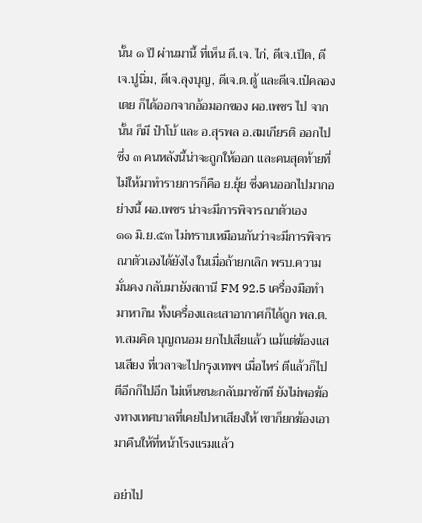นั้น ๑ ปี ผ่านมานี้ ที่เห็น ดี.เจ. ไก่, ดีเจ.เป็ด, ดีเจ.ปูนิ่ม, ดีเจ.ลุงบุญ, ดีเจ.ต.ตู้ และดีเจ.เป๋คลองเตย ก็ได้ออกจากอ้อมอกของ ผอ.เพชร ไป จากนั้น ก็มี ป๋าโบ้ และ อ.สุรพล อ.สมเกียรติ ออกไป ซึ่ง ๓ คนหลังนี้น่าจะถูกให้ออก และคนสุดท้ายที่ไม่ให้มาทำรายการก็คือ ย.ยุ้ย ซึ่งคนออกไปมากอย่างนี้ ผอ.เพชร น่าจะมีการพิจารณาตัวเอง
๑๑ มิ.ย.๕๓ ไม่ทราบเหมือนกันว่าจะมีการพิจารณาตัวเองได้ยังไง ในเมื่อถ้ายกเลิก พรบ.ความมั่นคง กลับมายังสถานี FM 92.5 เครื่องมือทำมาหากิน ทั้งเครื่องและเสาอากาศก็ได้ถูก พล.ต.ท.สมคิด บุญถนอม ยกไปเสียแล้ว แม้แต่ฆ้องแสนเสียง ที่เวลาจะไปกรุงเทพฯ เมื่อไหร่ ตีแล้วก็ไป ตีอีกก็ไปอีก ไม่เห็นชนะกลับมาซักที ยังไม่พอฆ้องทางเทศบาลที่เคยไปหาเสียงให้ เขาก็ยกฆ้องเอามาคืนให้ที่หน้าโรงแรมแล้ว

อย่าไป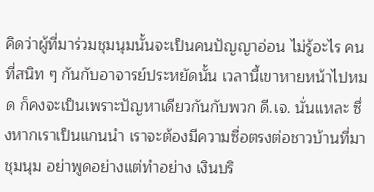คิดว่าผู้ที่มาร่วมชุมนุมนั้นจะเป็นคนปัญญาอ่อน ไม่รู้อะไร คนที่สนิท ๆ กันกับอาจารย์ประหยัดนั้น เวลานี้เขาหายหน้าไปหมด ก็คงจะเป็นเพราะปัญหาเดียวกันกับพวก ดี.เจ. นั่นแหละ ซึ่งหากเราเป็นแกนนำ เราจะต้องมีความซื่อตรงต่อชาวบ้านที่มาชุมนุม อย่าพูดอย่างแต่ทำอย่าง เงินบริ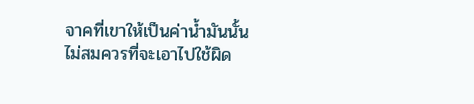จาคที่เขาให้เป็นค่าน้ำมันนั้น ไม่สมควรที่จะเอาไปใช้ผิด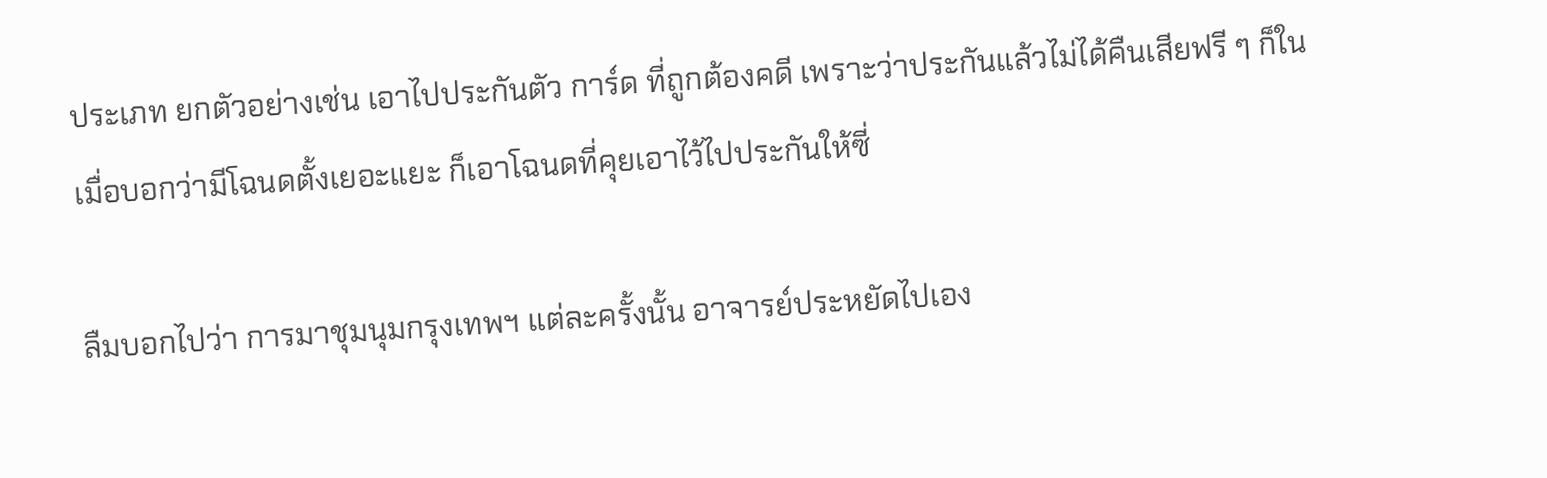ประเภท ยกตัวอย่างเช่น เอาไปประกันตัว การ์ด ที่ถูกต้องคดี เพราะว่าประกันแล้วไม่ได้คืนเสียฟรี ๆ ก็ในเมื่อบอกว่ามีโฉนดตั้งเยอะแยะ ก็เอาโฉนดที่คุยเอาไว้ไปประกันให้ซี่

ลืมบอกไปว่า การมาชุมนุมกรุงเทพฯ แต่ละครั้งนั้น อาจารย์ประหยัดไปเอง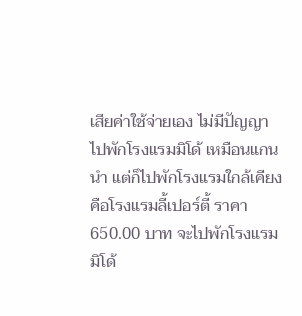เสียค่าใช้จ่ายเอง ไม่มีปัญญาไปพักโรงแรมมิโด้ เหมือนแกนนำ แต่ก็ไปพักโรงแรมใกล้เคียง คือโรงแรมลี้เปอร์ตี้ ราคา 650.00 บาท จะไปพักโรงแรมมิโด้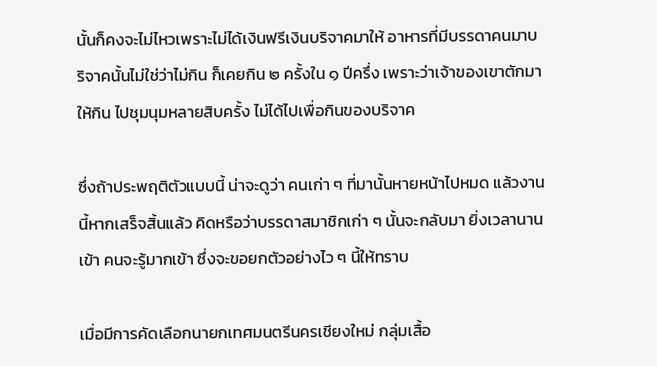นั้นก็คงจะไม่ไหวเพราะไม่ได้เงินฟรีเงินบริจาคมาให้ อาหารที่มีบรรดาคนมาบริจาคนั้นไม่ใช่ว่าไม่กิน ก็เคยกิน ๒ ครั้งใน ๑ ปีครึ่ง เพราะว่าเจ้าของเขาตักมาให้กิน ไปชุมนุมหลายสิบครั้ง ไม่ได้ไปเพื่อกินของบริจาค

ซึ่งถ้าประพฤติตัวแบบนี้ น่าจะดูว่า คนเก่า ๆ ที่มานั้นหายหน้าไปหมด แล้วงานนี้หากเสร็จสิ้นแล้ว คิดหรือว่าบรรดาสมาชิกเก่า ๆ นั้นจะกลับมา ยิ่งเวลานานเข้า คนจะรู้มากเข้า ซึ่งจะขอยกตัวอย่างไว ๆ นี้ให้ทราบ

เมื่อมีการคัดเลือกนายกเทศมนตรีนครเชียงใหม่ กลุ่มเสื้อ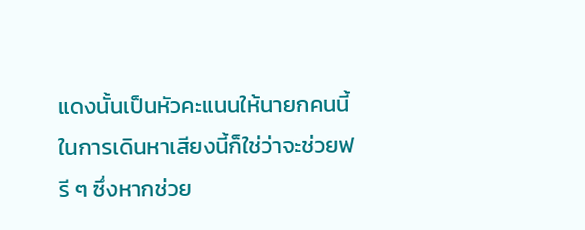แดงนั้นเป็นหัวคะแนนให้นายกคนนี้ ในการเดินหาเสียงนี้ก็ใช่ว่าจะช่วยฟรี ๆ ซึ่งหากช่วย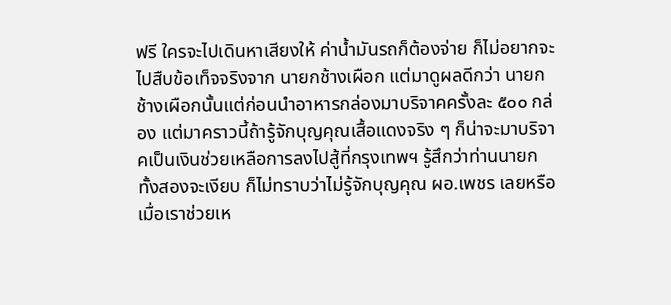ฟรี ใครจะไปเดินหาเสียงให้ ค่าน้ำมันรถก็ต้องจ่าย ก็ไม่อยากจะไปสืบข้อเท็จจริงจาก นายกช้างเผือก แต่มาดูผลดีกว่า นายกช้างเผือกนั้นแต่ก่อนนำอาหารกล่องมาบริจาคครั้งละ ๕๐๐ กล่อง แต่มาคราวนี้ถ้ารู้จักบุญคุณเสื้อแดงจริง ๆ ก็น่าจะมาบริจาคเป็นเงินช่วยเหลือการลงไปสู้ที่กรุงเทพฯ รู้สึกว่าท่านนายกทั้งสองจะเงียบ ก็ไม่ทราบว่าไม่รู้จักบุญคุณ ผอ.เพชร เลยหรือ เมื่อเราช่วยเห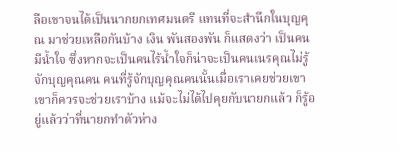ลือเขาจนได้เป็นนากยกเทศมนตรี แทนที่จะสำนึกในบุญคุณ มาช่วยเหลือกันบ้าง เงิน พันสองพัน ก็แสดงว่า เป็นคนมีน้ำใจ ซึ่งหากจะเป็นคนไร้น้ำใจก็น่าจะเป็นคนเนรคุณไม่รู้จักบุญคุณคน คนที่รู้จักบุญคุณคนนั้นเมื่อเราเคยช่วยเขา เขาก็ควรจะช่วยเราบ้าง แม้จะไม่ได้ไปคุยกับนายกแล้ว ก็รู้อยู่แล้วว่าที่นายกทำตัวห่าง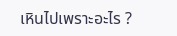เหินไปเพราะอะไร ?